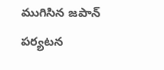ముగిసిన జపాన్ పర్యటన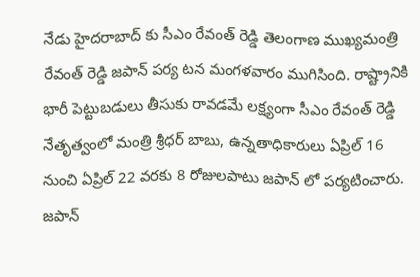నేడు హైదరాబాద్ కు సీఎం రేవంత్ రెడ్డి తెలంగాణ ముఖ్యమంత్రి రేవంత్ రెడ్డి జపాన్ పర్య టన మంగళవారం ముగిసింది. రాష్ట్రానికి భారీ పెట్టుబడులు తీసుకు రావడమే లక్ష్యంగా సీఎం రేవంత్ రెడ్డి నేతృత్వంలో మంత్రి శ్రీధర్ బాబు, ఉన్నతాధికారులు ఏప్రిల్ 16 నుంచి ఏప్రిల్ 22 వరకు 8 రోజులపాటు జపాన్ లో పర్యటించారు. జపాన్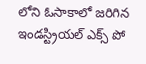లోని ఓసాకాలో జరిగిన ఇండస్ట్రియల్ ఎక్స్ పో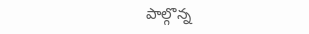పాల్గొన్న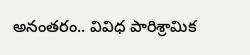అనంతరం.. వివిధ పారిశ్రామిక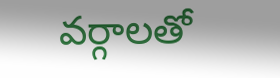వర్గాలతో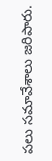పలు సమావేశాలు జరిపారు.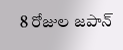8 రోజుల జపాన్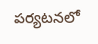పర్యటనలో